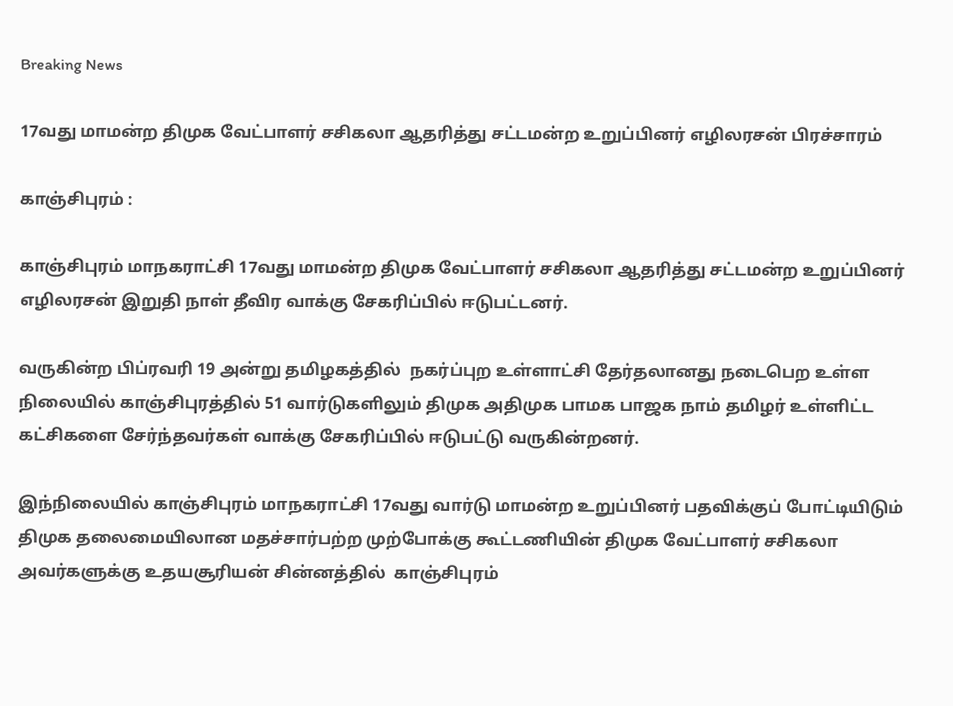Breaking News

17வது மாமன்ற திமுக வேட்பாளர் சசிகலா ஆதரித்து சட்டமன்ற உறுப்பினர் எழிலரசன் பிரச்சாரம்

காஞ்சிபுரம் :

காஞ்சிபுரம் மாநகராட்சி 17வது மாமன்ற திமுக வேட்பாளர் சசிகலா ஆதரித்து சட்டமன்ற உறுப்பினர் எழிலரசன் இறுதி நாள் தீவிர வாக்கு சேகரிப்பில் ஈடுபட்டனர்.

வருகின்ற பிப்ரவரி 19 அன்று தமிழகத்தில்  நகர்ப்புற உள்ளாட்சி தேர்தலானது நடைபெற உள்ள நிலையில் காஞ்சிபுரத்தில் 51 வார்டுகளிலும் திமுக அதிமுக பாமக பாஜக நாம் தமிழர் உள்ளிட்ட கட்சிகளை சேர்ந்தவர்கள் வாக்கு சேகரிப்பில் ஈடுபட்டு வருகின்றனர்.

இந்நிலையில் காஞ்சிபுரம் மாநகராட்சி 17வது வார்டு மாமன்ற உறுப்பினர் பதவிக்குப் போட்டியிடும் திமுக தலைமையிலான மதச்சார்பற்ற முற்போக்கு கூட்டணியின் திமுக வேட்பாளர் சசிகலா அவர்களுக்கு உதயசூரியன் சின்னத்தில்  காஞ்சிபுரம்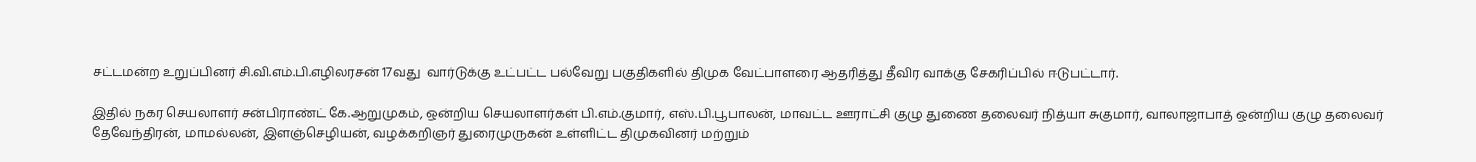சட்டமன்ற உறுப்பினர் சி.வி.எம்.பி.எழிலரசன் 17வது  வார்டுக்கு உட்பட்ட பல்வேறு பகுதிகளில் திமுக வேட்பாளரை ஆதரித்து தீவிர வாக்கு சேகரிப்பில் ஈடுபட்டார்.

இதில் நகர செயலாளர் சன்பிராண்ட் கே.ஆறுமுகம், ஒன்றிய செயலாளர்கள் பி.எம்.குமார், எஸ்.பி.பூபாலன், மாவட்ட ஊராட்சி குழு துணை தலைவர் நித்யா சுகுமார், வாலாஜாபாத் ஒன்றிய குழு தலைவர் தேவேந்திரன், மாமல்லன், இளஞ்செழியன், வழக்கறிஞர் துரைமுருகன் உள்ளிட்ட திமுகவினர் மற்றும்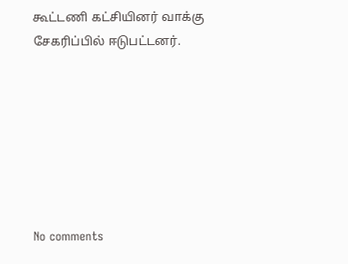கூட்டணி கட்சியினர் வாக்கு சேகரிப்பில் ஈடுபட்டனர்.







No comments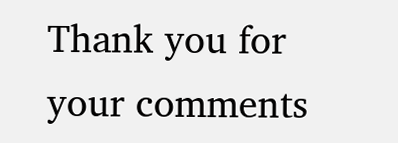Thank you for your comments